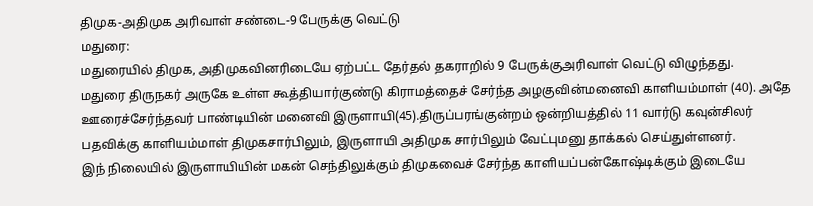திமுக-அதிமுக அரிவாள் சண்டை-9 பேருக்கு வெட்டு
மதுரை:
மதுரையில் திமுக, அதிமுகவினரிடையே ஏற்பட்ட தேர்தல் தகராறில் 9 பேருக்குஅரிவாள் வெட்டு விழுந்தது.
மதுரை திருநகர் அருகே உள்ள கூத்தியார்குண்டு கிராமத்தைச் சேர்ந்த அழகுவின்மனைவி காளியம்மாள் (40). அதே ஊரைச்சேர்ந்தவர் பாண்டியின் மனைவி இருளாயி(45).திருப்பரங்குன்றம் ஒன்றியத்தில் 11 வார்டு கவுன்சிலர் பதவிக்கு காளியம்மாள் திமுகசார்பிலும், இருளாயி அதிமுக சார்பிலும் வேட்புமனு தாக்கல் செய்துள்ளனர்.
இந் நிலையில் இருளாயியின் மகன் செந்திலுக்கும் திமுகவைச் சேர்ந்த காளியப்பன்கோஷ்டிக்கும் இடையே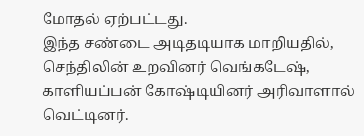மோதல் ஏற்பட்டது.
இந்த சண்டை அடிதடியாக மாறியதில், செந்திலின் உறவினர் வெங்கடேஷ், காளியப்பன் கோஷ்டியினர் அரிவாளால் வெட்டினர்.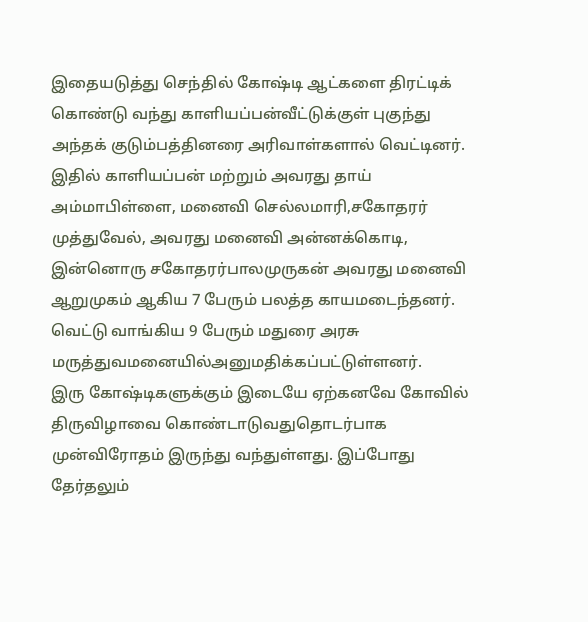இதையடுத்து செந்தில் கோஷ்டி ஆட்களை திரட்டிக் கொண்டு வந்து காளியப்பன்வீட்டுக்குள் புகுந்து அந்தக் குடும்பத்தினரை அரிவாள்களால் வெட்டினர்.
இதில் காளியப்பன் மற்றும் அவரது தாய் அம்மாபிள்ளை, மனைவி செல்லமாரி,சகோதரர் முத்துவேல், அவரது மனைவி அன்னக்கொடி, இன்னொரு சகோதரர்பாலமுருகன் அவரது மனைவி ஆறுமுகம் ஆகிய 7 பேரும் பலத்த காயமடைந்தனர்.
வெட்டு வாங்கிய 9 பேரும் மதுரை அரசு மருத்துவமனையில்அனுமதிக்கப்பட்டுள்ளனர்.
இரு கோஷ்டிகளுக்கும் இடையே ஏற்கனவே கோவில் திருவிழாவை கொண்டாடுவதுதொடர்பாக முன்விரோதம் இருந்து வந்துள்ளது. இப்போது தேர்தலும்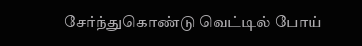சேர்ந்துகொண்டு வெட்டில் போய்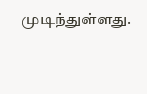முடிந்துள்ளது.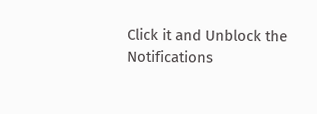Click it and Unblock the Notifications